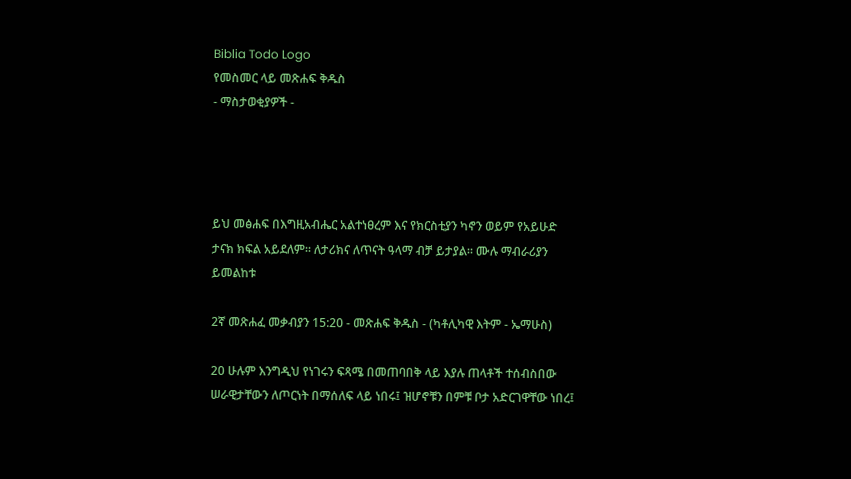Biblia Todo Logo
የመስመር ላይ መጽሐፍ ቅዱስ
- ማስታወቂያዎች -




ይህ መፅሐፍ በእግዚአብሔር አልተነፀረም እና የክርስቲያን ካኖን ወይም የአይሁድ ታናክ ክፍል አይደለም። ለታሪክና ለጥናት ዓላማ ብቻ ይታያል። ሙሉ ማብራሪያን ይመልከቱ

2ኛ መጽሐፈ መቃብያን 15:20 - መጽሐፍ ቅዱስ - (ካቶሊካዊ እትም - ኤማሁስ)

20 ሁሉም እንግዲህ የነገሩን ፍጻሜ በመጠባበቅ ላይ እያሉ ጠላቶች ተሰብስበው ሠራዊታቸውን ለጦርነት በማሰለፍ ላይ ነበሩ፤ ዝሆኖቹን በምቹ ቦታ አድርገዋቸው ነበረ፤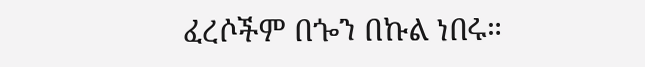ፈረሶችም በጐን በኩል ነበሩ።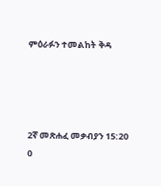ምዕራፉን ተመልከት ቅዳ




2ኛ መጽሐፈ መቃብያን 15:20
0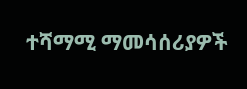ተሻማሚ ማመሳሰሪያዎች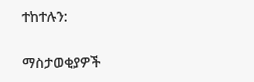ተከተሉን:

ማስታወቂያዎች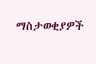ማስታወቂያዎች